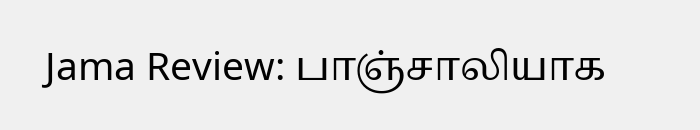Jama Review: பாஞ்சாலியாக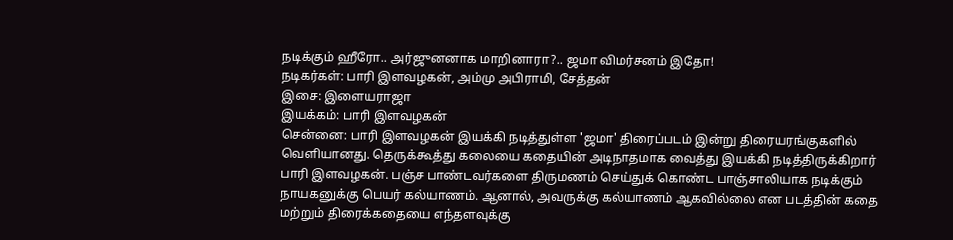நடிக்கும் ஹீரோ.. அர்ஜுனனாக மாறினாரா?.. ஜமா விமர்சனம் இதோ!
நடிகர்கள்: பாரி இளவழகன், அம்மு அபிராமி, சேத்தன்
இசை: இளையராஜா
இயக்கம்: பாரி இளவழகன்
சென்னை: பாரி இளவழகன் இயக்கி நடித்துள்ள 'ஜமா' திரைப்படம் இன்று திரையரங்குகளில் வெளியானது. தெருக்கூத்து கலையை கதையின் அடிநாதமாக வைத்து இயக்கி நடித்திருக்கிறார் பாரி இளவழகன். பஞ்ச பாண்டவர்களை திருமணம் செய்துக் கொண்ட பாஞ்சாலியாக நடிக்கும் நாயகனுக்கு பெயர் கல்யாணம். ஆனால், அவருக்கு கல்யாணம் ஆகவில்லை என படத்தின் கதை மற்றும் திரைக்கதையை எந்தளவுக்கு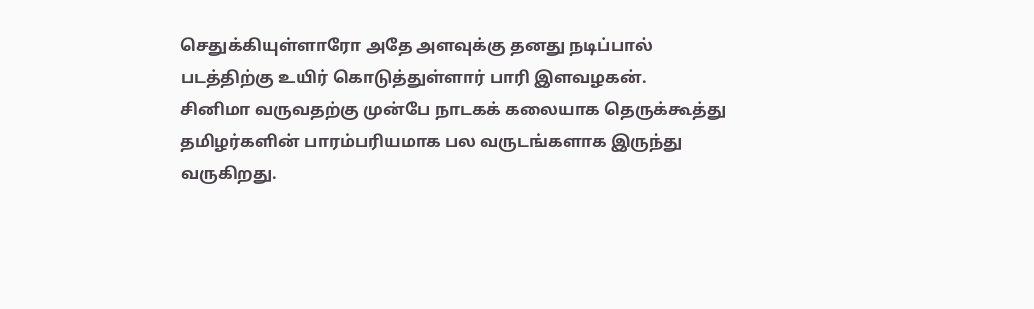செதுக்கியுள்ளாரோ அதே அளவுக்கு தனது நடிப்பால் படத்திற்கு உயிர் கொடுத்துள்ளார் பாரி இளவழகன்.
சினிமா வருவதற்கு முன்பே நாடகக் கலையாக தெருக்கூத்து தமிழர்களின் பாரம்பரியமாக பல வருடங்களாக இருந்து வருகிறது.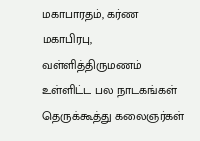மகாபாரதம், கர்ண மகாபிரபு, வள்ளித்திருமணம் உள்ளிட்ட பல நாடகங்கள் தெருக்கூத்து கலைஞர்கள்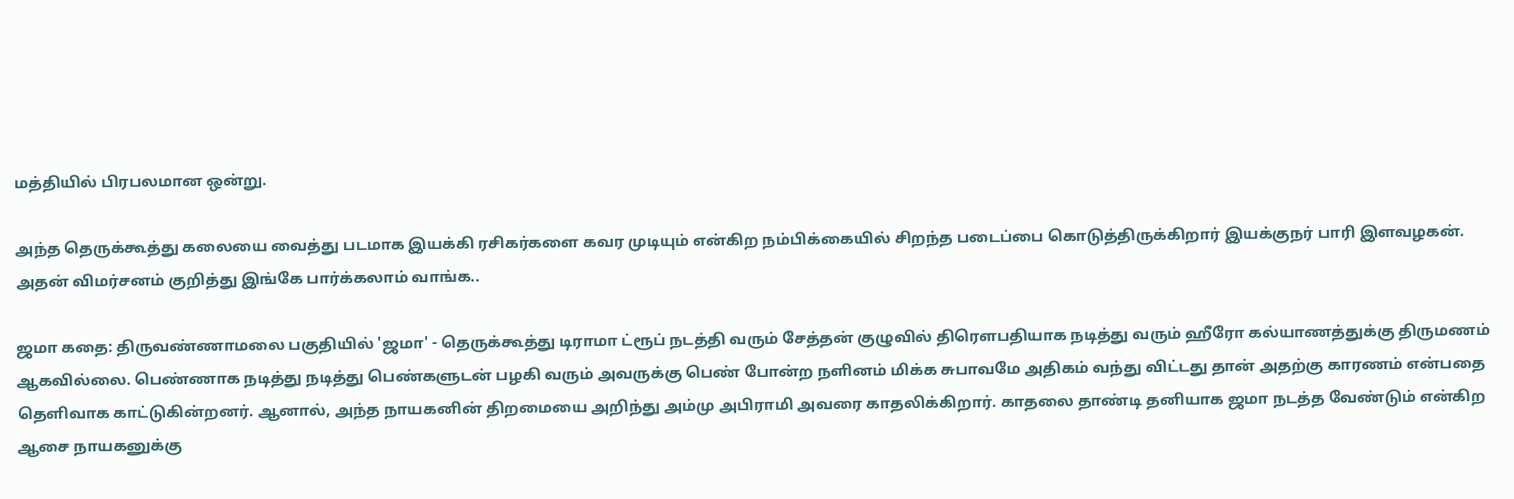மத்தியில் பிரபலமான ஒன்று.

அந்த தெருக்கூத்து கலையை வைத்து படமாக இயக்கி ரசிகர்களை கவர முடியும் என்கிற நம்பிக்கையில் சிறந்த படைப்பை கொடுத்திருக்கிறார் இயக்குநர் பாரி இளவழகன். அதன் விமர்சனம் குறித்து இங்கே பார்க்கலாம் வாங்க..

ஜமா கதை: திருவண்ணாமலை பகுதியில் 'ஜமா' - தெருக்கூத்து டிராமா ட்ரூப் நடத்தி வரும் சேத்தன் குழுவில் திரெளபதியாக நடித்து வரும் ஹீரோ கல்யாணத்துக்கு திருமணம் ஆகவில்லை. பெண்ணாக நடித்து நடித்து பெண்களுடன் பழகி வரும் அவருக்கு பெண் போன்ற நளினம் மிக்க சுபாவமே அதிகம் வந்து விட்டது தான் அதற்கு காரணம் என்பதை தெளிவாக காட்டுகின்றனர். ஆனால், அந்த நாயகனின் திறமையை அறிந்து அம்மு அபிராமி அவரை காதலிக்கிறார். காதலை தாண்டி தனியாக ஜமா நடத்த வேண்டும் என்கிற ஆசை நாயகனுக்கு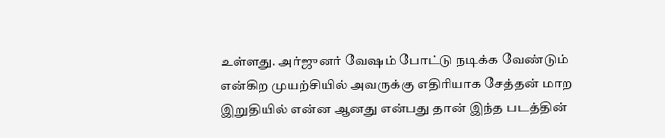உள்ளது. அர்ஜுனர் வேஷம் போட்டு நடிக்க வேண்டும் என்கிற முயற்சியில் அவருக்கு எதிரியாக சேத்தன் மாற இறுதியில் என்ன ஆனது என்பது தான் இந்த படத்தின்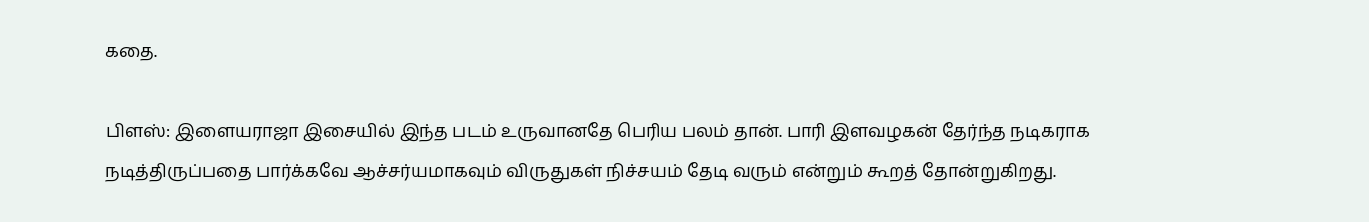கதை.

பிளஸ்: இளையராஜா இசையில் இந்த படம் உருவானதே பெரிய பலம் தான். பாரி இளவழகன் தேர்ந்த நடிகராக நடித்திருப்பதை பார்க்கவே ஆச்சர்யமாகவும் விருதுகள் நிச்சயம் தேடி வரும் என்றும் கூறத் தோன்றுகிறது.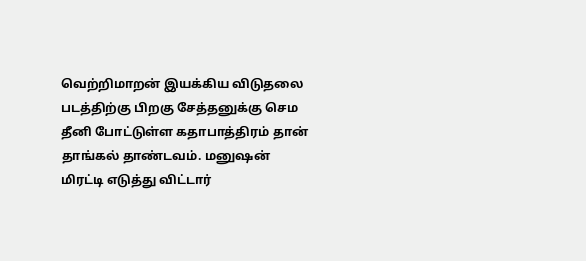வெற்றிமாறன் இயக்கிய விடுதலை படத்திற்கு பிறகு சேத்தனுக்கு செம தீனி போட்டுள்ள கதாபாத்திரம் தான் தாங்கல் தாண்டவம். மனுஷன் மிரட்டி எடுத்து விட்டார்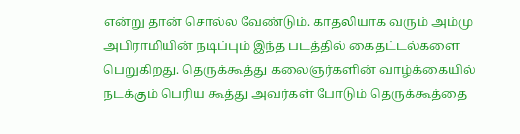என்று தான் சொல்ல வேண்டும். காதலியாக வரும் அம்மு அபிராமியின் நடிப்பும் இந்த படத்தில் கைதட்டல்களை பெறுகிறது. தெருக்கூத்து கலைஞர்களின் வாழ்க்கையில் நடக்கும் பெரிய கூத்து அவர்கள் போடும் தெருக்கூத்தை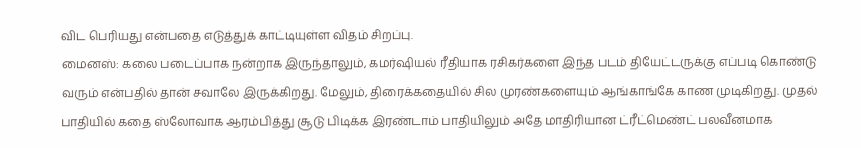விட பெரியது என்பதை எடுத்துக் காட்டியுள்ள விதம் சிறப்பு.
மைனஸ்: கலை படைப்பாக நன்றாக இருந்தாலும், கமர்ஷியல் ரீதியாக ரசிகர்களை இந்த படம் தியேட்டருக்கு எப்படி கொண்டு வரும் என்பதில் தான் சவாலே இருக்கிறது. மேலும், திரைக்கதையில் சில முரண்களையும் ஆங்காங்கே காண முடிகிறது. முதல் பாதியில் கதை ஸ்லோவாக ஆரம்பித்து சூடு பிடிக்க இரண்டாம் பாதியிலும் அதே மாதிரியான ட்ரீட்மெண்ட் பலவீனமாக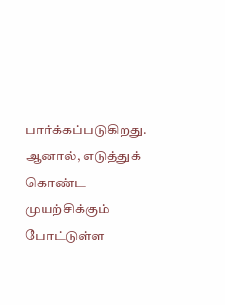பார்க்கப்படுகிறது. ஆனால், எடுத்துக் கொண்ட முயற்சிக்கும் போட்டுள்ள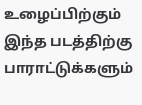உழைப்பிற்கும் இந்த படத்திற்கு பாராட்டுக்களும்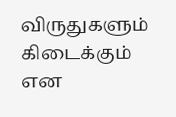விருதுகளும் கிடைக்கும் என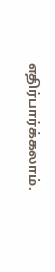எதிர்பார்க்கலாம்.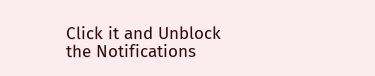Click it and Unblock the Notifications